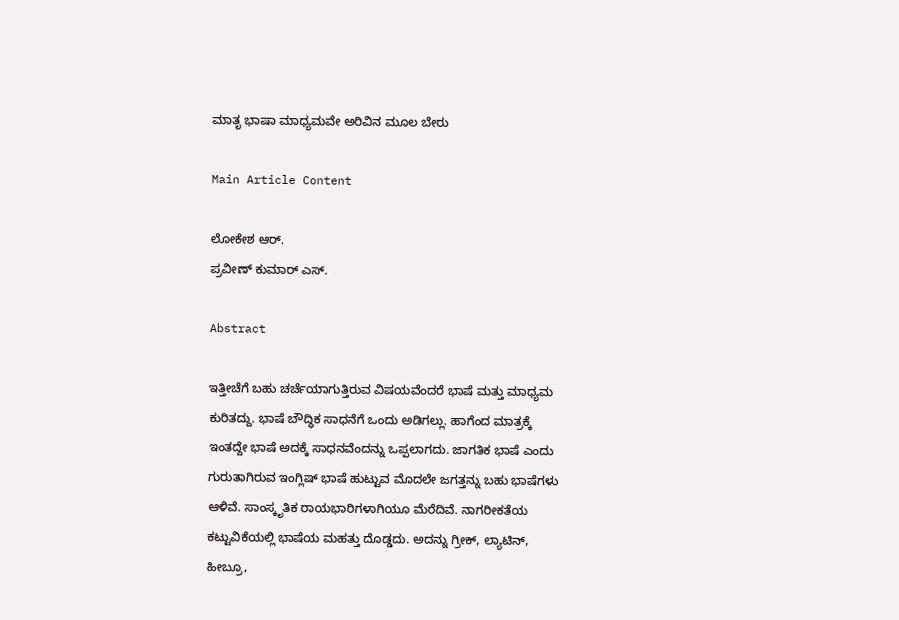ಮಾತೃ ಭಾಷಾ ಮಾಧ್ಯಮವೇ ಅರಿವಿನ ಮೂಲ ಬೇರು

Main Article Content

ಲೋಕೇಶ ಆರ್.
ಪ್ರವೀಣ್ ಕುಮಾರ್ ಎಸ್.

Abstract

ಇತ್ತೀಚೆಗೆ ಬಹು ಚರ್ಚೆಯಾಗುತ್ತಿರುವ ವಿಷಯವೆಂದರೆ ಭಾಷೆ ಮತ್ತು ಮಾಧ್ಯಮ ಕುರಿತದ್ದು. ಭಾಷೆ ಬೌದ್ಧಿಕ ಸಾಧನೆಗೆ ಒಂದು ಅಡಿಗಲ್ಲು. ಹಾಗೆಂದ ಮಾತ್ರಕ್ಕೆ ಇಂತದ್ದೇ ಭಾಷೆ ಅದಕ್ಕೆ ಸಾಧನವೆಂದನ್ನು ಒಪ್ಪಲಾಗದು. ಜಾಗತಿಕ ಭಾಷೆ ಎಂದು ಗುರುತಾಗಿರುವ ಇಂಗ್ಲಿಷ್‌ ಭಾಷೆ ಹುಟ್ಟುವ ಮೊದಲೇ ಜಗತ್ತನ್ನು ಬಹು ಭಾಷೆಗಳು ಆಳಿವೆ. ಸಾಂಸ್ಕೃತಿಕ ರಾಯಭಾರಿಗಳಾಗಿಯೂ ಮೆರೆದಿವೆ. ನಾಗರೀಕತೆಯ ಕಟ್ಟುವಿಕೆಯಲ್ಲಿ ಭಾಷೆಯ ಮಹತ್ತು ದೊಡ್ಡದು. ಅದನ್ನು ಗ್ರೀಕ್‌, ಲ್ಯಾಟಿನ್‌, ಹೀಬ್ರೂ,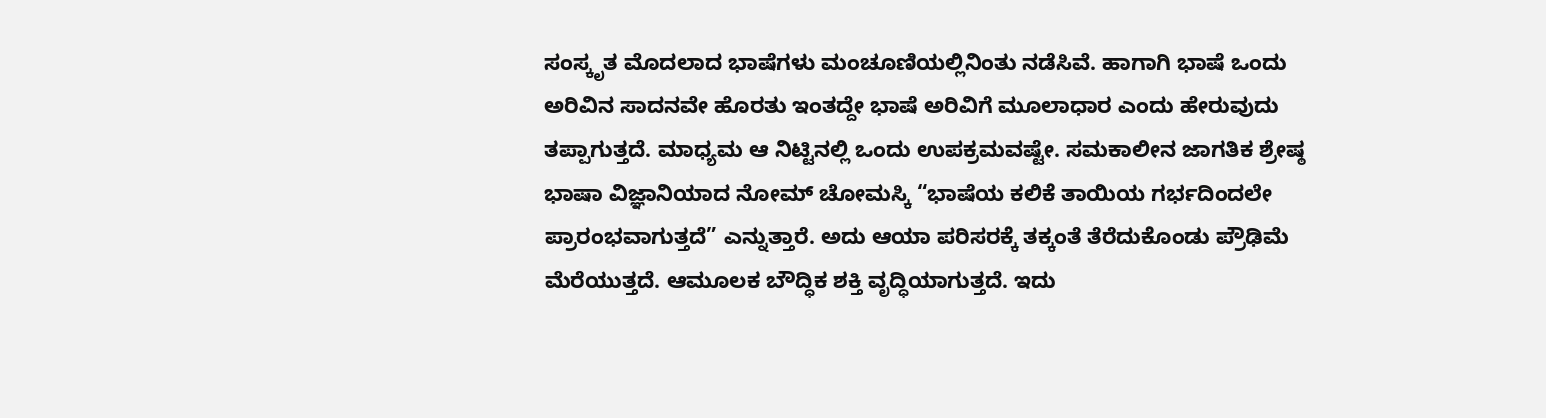ಸಂಸ್ಕೃತ ಮೊದಲಾದ ಭಾಷೆಗಳು ಮಂಚೂಣಿಯಲ್ಲಿನಿಂತು ನಡೆಸಿವೆ. ಹಾಗಾಗಿ ಭಾಷೆ ಒಂದು ಅರಿವಿನ ಸಾದನವೇ ಹೊರತು ಇಂತದ್ದೇ ಭಾಷೆ ಅರಿವಿಗೆ ಮೂಲಾಧಾರ ಎಂದು ಹೇರುವುದು ತಪ್ಪಾಗುತ್ತದೆ. ಮಾಧ್ಯಮ ಆ ನಿಟ್ಟಿನಲ್ಲಿ ಒಂದು ಉಪಕ್ರಮವಷ್ಟೇ. ಸಮಕಾಲೀನ ಜಾಗತಿಕ ಶ್ರೇಷ್ಠ ಭಾಷಾ ವಿಜ್ಞಾನಿಯಾದ ನೋಮ್‌ ಚೋಮಸ್ಕಿ “ಭಾಷೆಯ ಕಲಿಕೆ ತಾಯಿಯ ಗರ್ಭದಿಂದಲೇ ಪ್ರಾರಂಭವಾಗುತ್ತದೆ” ಎನ್ನುತ್ತಾರೆ. ಅದು ಆಯಾ ಪರಿಸರಕ್ಕೆ ತಕ್ಕಂತೆ ತೆರೆದುಕೊಂಡು ಪ್ರೌಢಿಮೆ ಮೆರೆಯುತ್ತದೆ. ಆಮೂಲಕ ಬೌದ್ಧಿಕ ಶಕ್ತಿ ವೃದ್ಧಿಯಾಗುತ್ತದೆ. ಇದು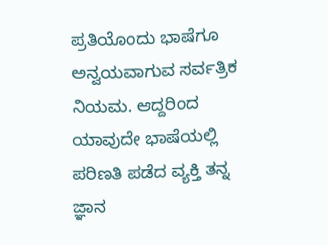ಪ್ರತಿಯೊಂದು ಭಾಷೆಗೂ ಅನ್ವಯವಾಗುವ ಸರ್ವತ್ರಿಕ ನಿಯಮ. ಆದ್ದರಿಂದ ಯಾವುದೇ ಭಾಷೆಯಲ್ಲಿ ಪರಿಣತಿ ಪಡೆದ ವ್ಯಕ್ತಿ ತನ್ನ ಜ್ಞಾನ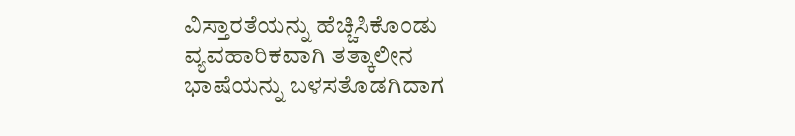ವಿಸ್ತಾರತೆಯನ್ನು ಹೆಚ್ಚಿಸಿಕೊಂಡು ವ್ಯವಹಾರಿಕವಾಗಿ ತತ್ಕಾಲೀನ ಭಾಷೆಯನ್ನು ಬಳಸತೊಡಗಿದಾಗ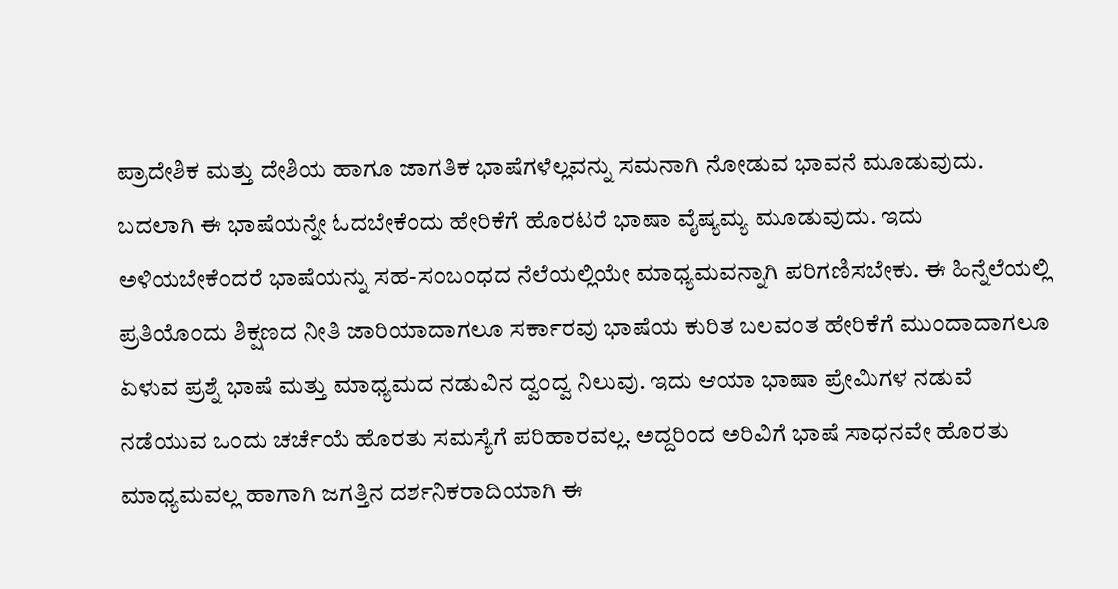ಪ್ರಾದೇಶಿಕ ಮತ್ತು ದೇಶಿಯ ಹಾಗೂ ಜಾಗತಿಕ ಭಾಷೆಗಳೆಲ್ಲವನ್ನು ಸಮನಾಗಿ ನೋಡುವ ಭಾವನೆ ಮೂಡುವುದು. ಬದಲಾಗಿ ಈ ಭಾಷೆಯನ್ನೇ ಓದಬೇಕೆಂದು ಹೇರಿಕೆಗೆ ಹೊರಟರೆ ಭಾಷಾ ವೈಷ್ಯಮ್ಯ ಮೂಡುವುದು. ಇದು ಅಳಿಯಬೇಕೆಂದರೆ ಭಾಷೆಯನ್ನು ಸಹ-ಸಂಬಂಧದ ನೆಲೆಯಲ್ಲಿಯೇ ಮಾಧ್ಯಮವನ್ನಾಗಿ ಪರಿಗಣಿಸಬೇಕು. ಈ ಹಿನ್ನೆಲೆಯಲ್ಲಿ ಪ್ರತಿಯೊಂದು ಶಿಕ್ಷಣದ ನೀತಿ ಜಾರಿಯಾದಾಗಲೂ ಸರ್ಕಾರವು ಭಾಷೆಯ ಕುರಿತ ಬಲವಂತ ಹೇರಿಕೆಗೆ ಮುಂದಾದಾಗಲೂ ಏಳುವ ಪ್ರಶ್ನೆ ಭಾಷೆ ಮತ್ತು ಮಾಧ್ಯಮದ ನಡುವಿನ ದ್ವಂದ್ವ ನಿಲುವು. ಇದು ಆಯಾ ಭಾಷಾ ಪ್ರೇಮಿಗಳ ನಡುವೆ ನಡೆಯುವ ಒಂದು ಚರ್ಚೆಯೆ ಹೊರತು ಸಮಸ್ಯೆಗೆ ಪರಿಹಾರವಲ್ಲ. ಅದ್ದರಿಂದ ಅರಿವಿಗೆ ಭಾಷೆ ಸಾಧನವೇ ಹೊರತು ಮಾಧ್ಯಮವಲ್ಲ ಹಾಗಾಗಿ ಜಗತ್ತಿನ ದರ್ಶನಿಕರಾದಿಯಾಗಿ ಈ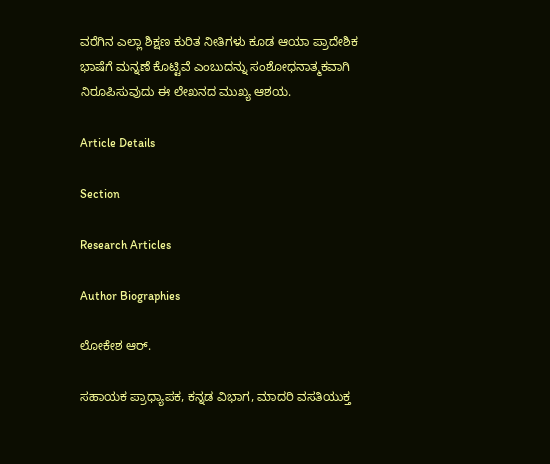ವರೆಗಿನ ಎಲ್ಲಾ ಶಿಕ್ಷಣ ಕುರಿತ ನೀತಿಗಳು ಕೂಡ ಆಯಾ ಪ್ರಾದೇಶಿಕ ಭಾಷೆಗೆ ಮನ್ನಣೆ ಕೊಟ್ಟಿವೆ ಎಂಬುದನ್ನು ಸಂಶೋಧನಾತ್ಮಕವಾಗಿ ನಿರೂಪಿಸುವುದು ಈ ಲೇಖನದ ಮುಖ್ಯ ಆಶಯ.

Article Details

Section

Research Articles

Author Biographies

ಲೋಕೇಶ ಆರ್.

ಸಹಾಯಕ ಪ್ರಾಧ್ಯಾಪಕ, ಕನ್ನಡ ವಿಭಾಗ, ಮಾದರಿ ವಸತಿಯುಕ್ತ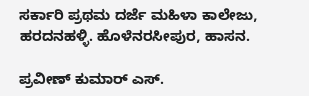ಸರ್ಕಾರಿ ಪ್ರಥಮ ದರ್ಜೆ ಮಹಿಳಾ ಕಾಲೇಜು, ಹರದನಹಳ್ಳಿ. ಹೊಳೆನರಸೀಪುರ, ಹಾಸನ.

ಪ್ರವೀಣ್ ಕುಮಾರ್ ಎಸ್.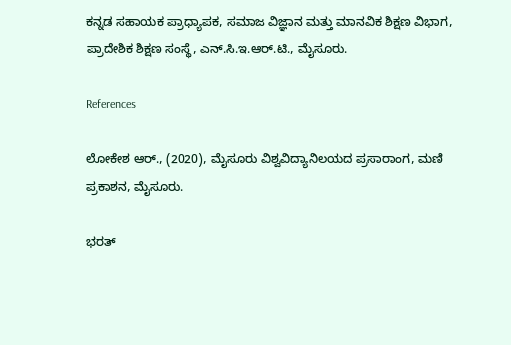ಕನ್ನಡ ಸಹಾಯಕ ಪ್ರಾಧ್ಯಾಪಕ, ಸಮಾಜ ವಿಜ್ಞಾನ ಮತ್ತು ಮಾನವಿಕ ಶಿಕ್ಷಣ ವಿಭಾಗ, ಪ್ರಾದೇಶಿಕ ಶಿಕ್ಷಣ ಸಂಸ್ಥೆ, ಎನ್.ಸಿ.ಇ.ಆರ್.ಟಿ., ಮೈಸೂರು.

References

ಲೋಕೇಶ ಆರ್‌., (2020), ಮೈಸೂರು ವಿಶ್ವವಿದ್ಯಾನಿಲಯದ ಪ್ರಸಾರಾಂಗ, ಮಣಿ ಪ್ರಕಾಶನ, ಮೈಸೂರು.

ಭರತ್‌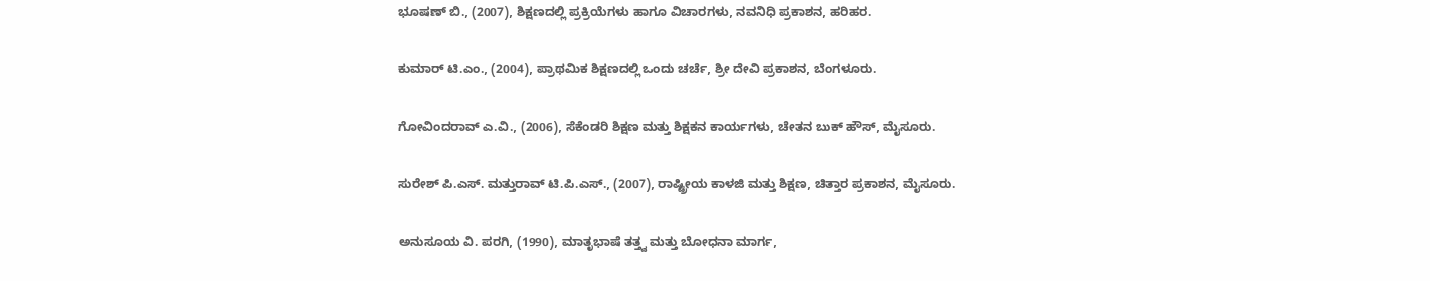ಭೂಷಣ್‌ ಬಿ., (2007), ಶಿಕ್ಷಣದಲ್ಲಿ ಪ್ರಕ್ರಿಯೆಗಳು ಹಾಗೂ ವಿಚಾರಗಳು, ನವನಿಧಿ ಪ್ರಕಾಶನ, ಹರಿಹರ.

ಕುಮಾರ್‌ ಟಿ.ಎಂ., (2004), ಪ್ರಾಥಮಿಕ ಶಿಕ್ಷಣದಲ್ಲಿ ಒಂದು ಚರ್ಚೆ, ಶ್ರೀ ದೇವಿ ಪ್ರಕಾಶನ, ಬೆಂಗಳೂರು.

ಗೋವಿಂದರಾವ್‌ ಎ.ವಿ., (2006), ಸೆಕೆಂಡರಿ ಶಿಕ್ಷಣ ಮತ್ತು ಶಿಕ್ಷಕನ ಕಾರ್ಯಗಳು, ಚೇತನ ಬುಕ್‌ ಹೌಸ್‌, ಮೈಸೂರು.

ಸುರೇಶ್‌ ಪಿ.ಎಸ್. ಮತ್ತುರಾವ್ ಟಿ.ಪಿ.ಎಸ್., (2007), ರಾಷ್ಟ್ರೀಯ ಕಾಳಜಿ ಮತ್ತು ಶಿಕ್ಷಣ, ಚಿತ್ತಾರ ಪ್ರಕಾಶನ, ಮೈಸೂರು.

ಅನುಸೂಯ ವಿ. ಪರಗಿ, (1990), ಮಾತೃಭಾಷೆ ತತ್ತ್ವ ಮತ್ತು ಬೋಧನಾ ಮಾರ್ಗ,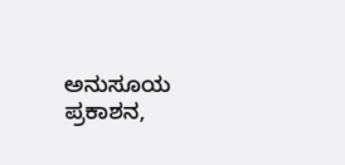ಅನುಸೂಯ ಪ್ರಕಾಶನ,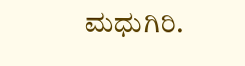ಮಧುಗಿರಿ.